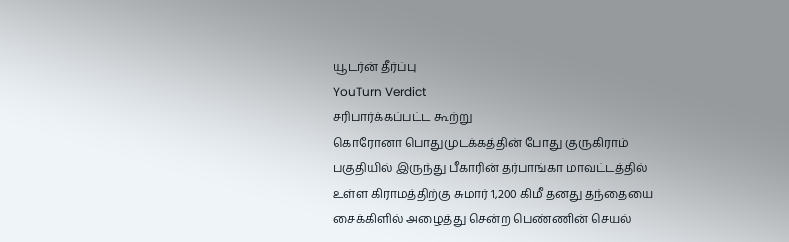யூடர்ன் தீர்ப்பு
YouTurn Verdict
சரிபார்க்கப்பட்ட கூற்று
கொரோனா பொதுமுடக்கத்தின் போது குருகிராம் பகுதியில் இருந்து பீகாரின் தர்பாங்கா மாவட்டத்தில் உள்ள கிராமத்திற்கு சுமார் 1,200 கிமீ தனது தந்தையை சைக்கிளில் அழைத்து சென்ற பெண்ணின் செயல்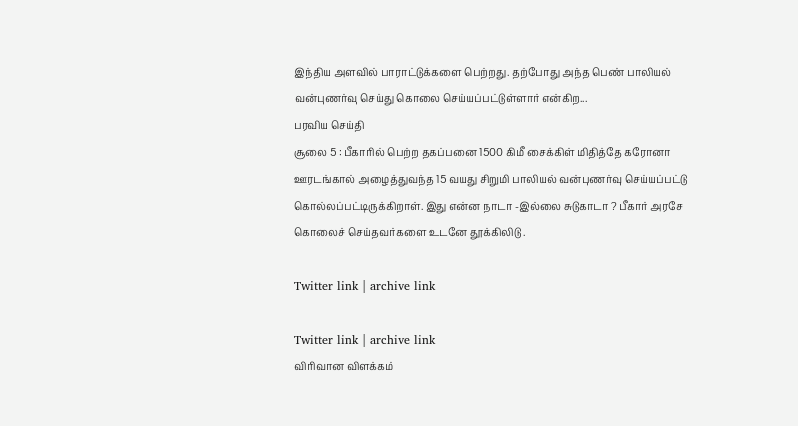இந்திய அளவில் பாராட்டுக்களை பெற்றது. தற்போது அந்த பெண் பாலியல் வன்புணர்வு செய்து கொலை செய்யப்பட்டுள்ளார் என்கிற...
பரவிய செய்தி
சூலை 5 : பீகாரில் பெற்ற தகப்பனை 1500 கிமீ சைக்கிள் மிதித்தே கரோனா ஊரடங்கால் அழைத்துவந்த 15 வயது சிறுமி பாலியல் வன்புணர்வு செய்யப்பட்டு கொல்லப்பட்டிருக்கிறாள். இது என்ன நாடா -இல்லை சுடுகாடா ? பீகார் அரசே கொலைச் செய்தவர்களை உடனே தூக்கிலிடு .

Twitter link | archive link

Twitter link | archive link
விரிவான விளக்கம்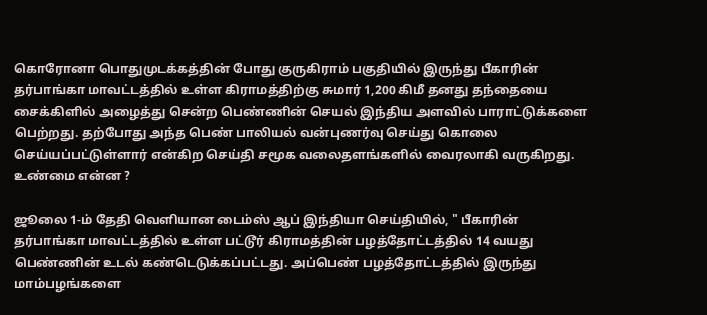கொரோனா பொதுமுடக்கத்தின் போது குருகிராம் பகுதியில் இருந்து பீகாரின் தர்பாங்கா மாவட்டத்தில் உள்ள கிராமத்திற்கு சுமார் 1,200 கிமீ தனது தந்தையை சைக்கிளில் அழைத்து சென்ற பெண்ணின் செயல் இந்திய அளவில் பாராட்டுக்களை பெற்றது. தற்போது அந்த பெண் பாலியல் வன்புணர்வு செய்து கொலை செய்யப்பட்டுள்ளார் என்கிற செய்தி சமூக வலைதளங்களில் வைரலாகி வருகிறது.
உண்மை என்ன ?

ஜூலை 1-ம் தேதி வெளியான டைம்ஸ் ஆப் இந்தியா செய்தியில், " பீகாரின் தர்பாங்கா மாவட்டத்தில் உள்ள பட்டூர் கிராமத்தின் பழத்தோட்டத்தில் 14 வயது பெண்ணின் உடல் கண்டெடுக்கப்பட்டது. அப்பெண் பழத்தோட்டத்தில் இருந்து மாம்பழங்களை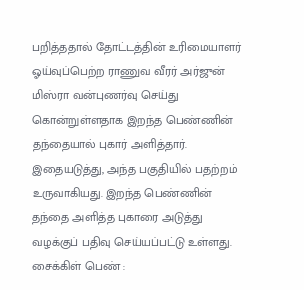பறித்ததால் தோட்டத்தின் உரிமையாளர் ஓய்வுப்பெற்ற ராணுவ வீரர் அர்ஜுன் மிஸ்ரா வன்புணர்வு செய்து கொன்றுள்ளதாக இறந்த பெண்ணின் தந்தையால் புகார் அளித்தார். இதையடுத்து, அந்த பகுதியில் பதற்றம் உருவாகியது. இறந்த பெண்ணின் தந்தை அளித்த புகாரை அடுத்து வழக்குப் பதிவு செய்யப்பட்டு உள்ளது.
சைக்கிள் பெண் :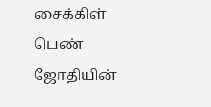சைக்கிள் பெண் ஜோதியின்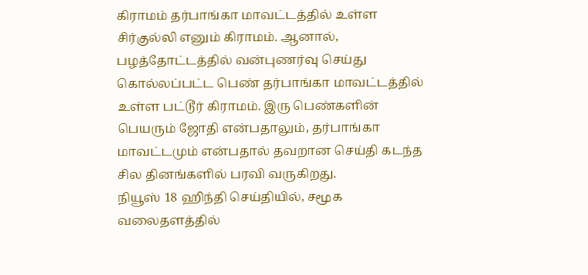கிராமம் தர்பாங்கா மாவட்டத்தில் உள்ள சிர்குல்லி எனும் கிராமம். ஆனால், பழத்தோட்டத்தில் வன்புணர்வு செய்து கொல்லப்பட்ட பெண் தர்பாங்கா மாவட்டத்தில் உள்ள பட்டூர் கிராமம். இரு பெண்களின் பெயரும் ஜோதி என்பதாலும், தர்பாங்கா மாவட்டமும் என்பதால் தவறான செய்தி கடந்த சில தினங்களில் பரவி வருகிறது.
நியூஸ் 18 ஹிந்தி செய்தியில், சமூக வலைதளத்தில்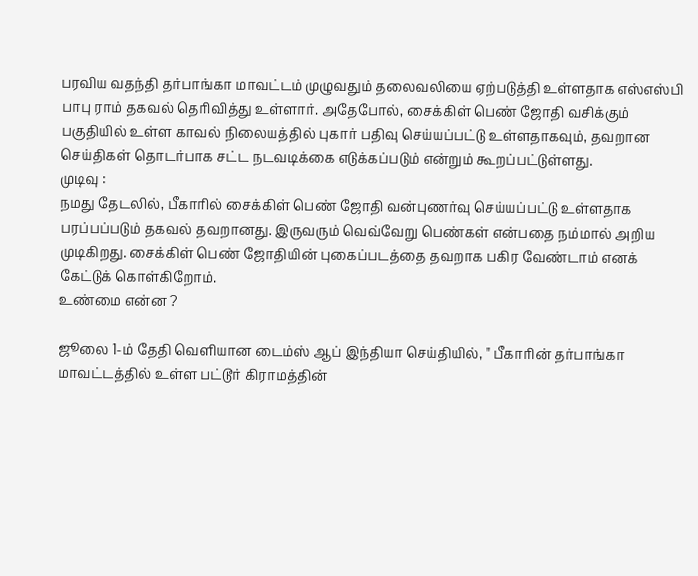பரவிய வதந்தி தர்பாங்கா மாவட்டம் முழுவதும் தலைவலியை ஏற்படுத்தி உள்ளதாக எஸ்எஸ்பி பாபு ராம் தகவல் தெரிவித்து உள்ளார். அதேபோல், சைக்கிள் பெண் ஜோதி வசிக்கும் பகுதியில் உள்ள காவல் நிலையத்தில் புகார் பதிவு செய்யப்பட்டு உள்ளதாகவும், தவறான செய்திகள் தொடர்பாக சட்ட நடவடிக்கை எடுக்கப்படும் என்றும் கூறப்பட்டுள்ளது.
முடிவு :
நமது தேடலில், பீகாரில் சைக்கிள் பெண் ஜோதி வன்புணர்வு செய்யப்பட்டு உள்ளதாக பரப்பப்படும் தகவல் தவறானது. இருவரும் வெவ்வேறு பெண்கள் என்பதை நம்மால் அறிய முடிகிறது. சைக்கிள் பெண் ஜோதியின் புகைப்படத்தை தவறாக பகிர வேண்டாம் எனக் கேட்டுக் கொள்கிறோம்.
உண்மை என்ன ?

ஜூலை 1-ம் தேதி வெளியான டைம்ஸ் ஆப் இந்தியா செய்தியில், " பீகாரின் தர்பாங்கா மாவட்டத்தில் உள்ள பட்டூர் கிராமத்தின்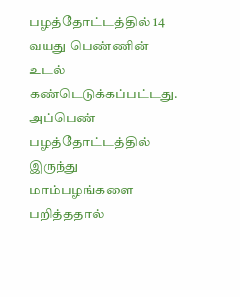பழத்தோட்டத்தில் 14 வயது பெண்ணின் உடல் கண்டெடுக்கப்பட்டது. அப்பெண் பழத்தோட்டத்தில் இருந்து மாம்பழங்களை பறித்ததால்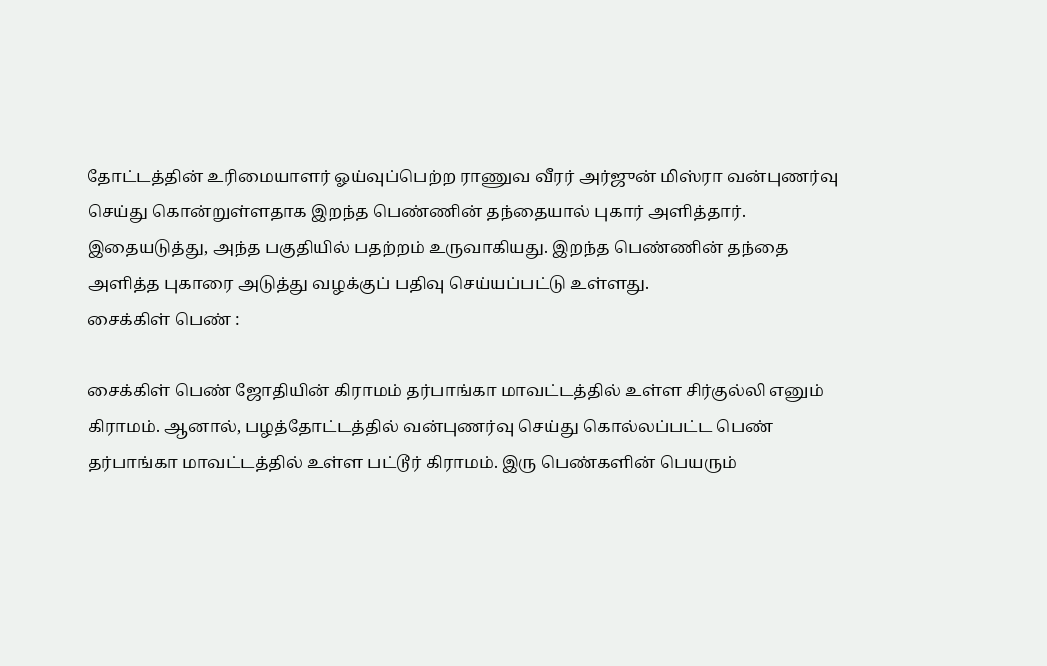தோட்டத்தின் உரிமையாளர் ஓய்வுப்பெற்ற ராணுவ வீரர் அர்ஜுன் மிஸ்ரா வன்புணர்வு செய்து கொன்றுள்ளதாக இறந்த பெண்ணின் தந்தையால் புகார் அளித்தார். இதையடுத்து, அந்த பகுதியில் பதற்றம் உருவாகியது. இறந்த பெண்ணின் தந்தை அளித்த புகாரை அடுத்து வழக்குப் பதிவு செய்யப்பட்டு உள்ளது.
சைக்கிள் பெண் :

சைக்கிள் பெண் ஜோதியின் கிராமம் தர்பாங்கா மாவட்டத்தில் உள்ள சிர்குல்லி எனும் கிராமம். ஆனால், பழத்தோட்டத்தில் வன்புணர்வு செய்து கொல்லப்பட்ட பெண் தர்பாங்கா மாவட்டத்தில் உள்ள பட்டூர் கிராமம். இரு பெண்களின் பெயரும்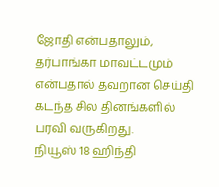ஜோதி என்பதாலும், தர்பாங்கா மாவட்டமும் என்பதால் தவறான செய்தி கடந்த சில தினங்களில் பரவி வருகிறது.
நியூஸ் 18 ஹிந்தி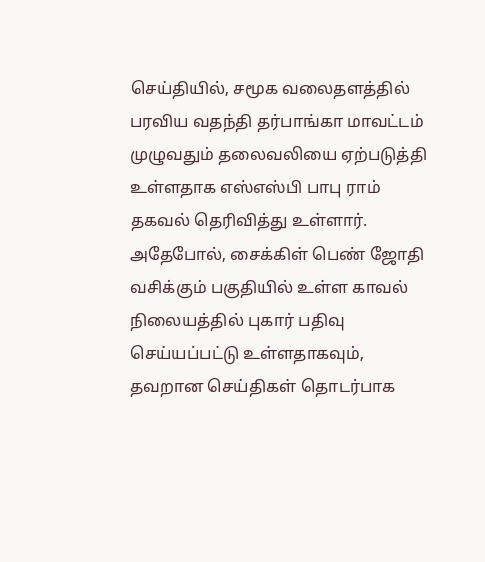செய்தியில், சமூக வலைதளத்தில் பரவிய வதந்தி தர்பாங்கா மாவட்டம் முழுவதும் தலைவலியை ஏற்படுத்தி உள்ளதாக எஸ்எஸ்பி பாபு ராம் தகவல் தெரிவித்து உள்ளார். அதேபோல், சைக்கிள் பெண் ஜோதி வசிக்கும் பகுதியில் உள்ள காவல் நிலையத்தில் புகார் பதிவு செய்யப்பட்டு உள்ளதாகவும், தவறான செய்திகள் தொடர்பாக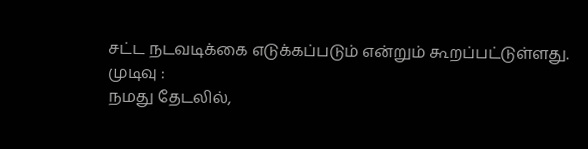சட்ட நடவடிக்கை எடுக்கப்படும் என்றும் கூறப்பட்டுள்ளது.
முடிவு :
நமது தேடலில்,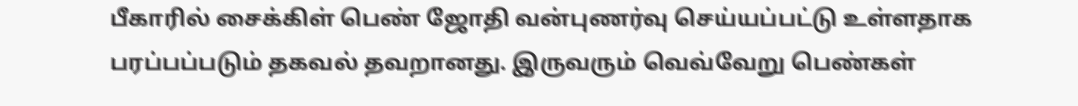பீகாரில் சைக்கிள் பெண் ஜோதி வன்புணர்வு செய்யப்பட்டு உள்ளதாக பரப்பப்படும் தகவல் தவறானது. இருவரும் வெவ்வேறு பெண்கள்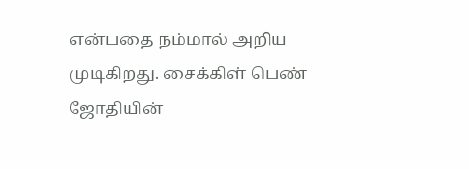என்பதை நம்மால் அறிய முடிகிறது. சைக்கிள் பெண் ஜோதியின்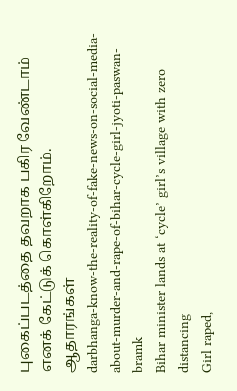புகைப்படத்தை தவறாக பகிர வேண்டாம் எனக் கேட்டுக் கொள்கிறோம்.
ஆதாரங்கள்
darbhanga-know-the-reality-of-fake-news-on-social-media-about-murder-and-rape-of-bihar-cycle-girl-jyoti-paswan-bramk
Bihar minister lands at ‘cycle’ girl’s village with zero distancing
Girl raped,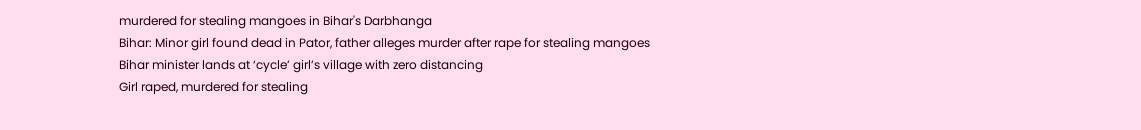murdered for stealing mangoes in Bihar's Darbhanga
Bihar: Minor girl found dead in Pator, father alleges murder after rape for stealing mangoes
Bihar minister lands at ‘cycle’ girl’s village with zero distancing
Girl raped, murdered for stealing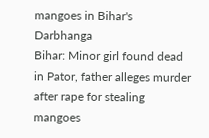mangoes in Bihar's Darbhanga
Bihar: Minor girl found dead in Pator, father alleges murder after rape for stealing mangoes